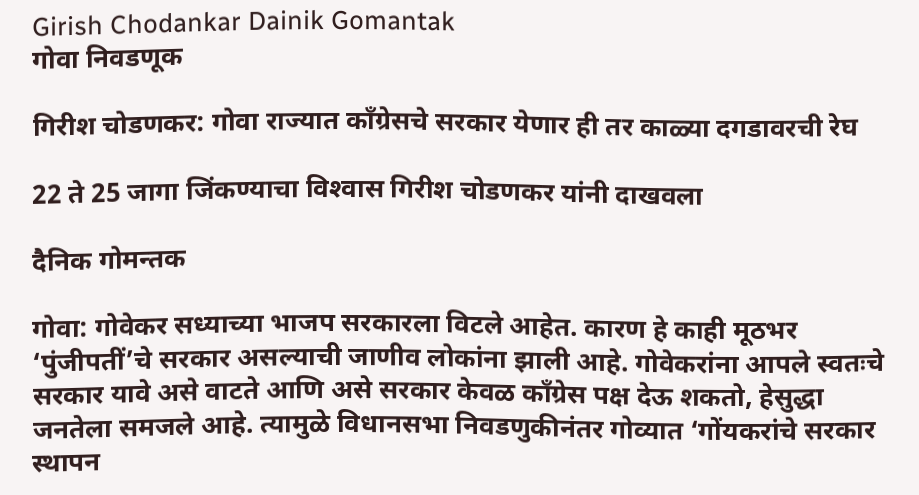Girish Chodankar Dainik Gomantak
गोवा निवडणूक

गिरीश चोडणकर: गोवा राज्‍यात काँग्रेसचे सरकार येणार ही तर काळ्या दगडावरची रेघ

22 ते 25 जागा जिंकण्‍याचा विश्‍‍वास गिरीश चोडणकर यांनी दाखवला

दैनिक गोमन्तक

गोवा: गोवेकर सध्याच्या भाजप सरकारला विटले आहेत. कारण हे काही मूठभर ‘पुंजीपतीं’चे सरकार असल्‍याची जाणीव लोकांना झाली आहे. गोवेकरांना आपले स्वतःचे सरकार यावे असे वाटते आणि असे सरकार केवळ काँग्रेस पक्ष देऊ शकतो, हेसुद्धा जनतेला समजले आहे. त्यामुळे विधानसभा निवडणुकीनंतर गोव्यात ‘गोंयकरांचे सरकार स्थापन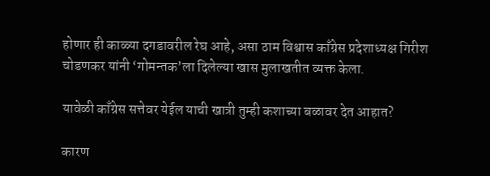होणार ही काळ्या दगडावरील रेघ आहे, असा ठाम विश्वास काँग्रेस प्रदेशाध्यक्ष गिरीश चोडणकर यांनी ‘गोमन्‍तक’ला दिलेल्या खास मुलाखतीत व्यक्त केला.

यावेळी काँग्रेस सत्तेवर येईल याची खात्री तुम्ही कशाच्या बळावर देत आहात?

कारण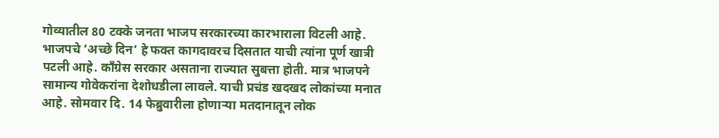गोव्यातील 80 टक्के जनता भाजप सरकारच्‍या कारभाराला विटली आहे. भाजपचे ‘अच्छे दिन’ हे फक्त कागदावरच दिसतात याची त्यांना पूर्ण खात्री पटली आहे. काँग्रेस सरकार असताना राज्यात सुबत्ता होती. मात्र भाजपने सामान्य गोवेकरांना देशोधडीला लावले. याची प्रचंड खदखद लोकांच्या मनात आहे. सोमवार दि. 14 फेब्रुवारीला होणाऱ्या मतदानातून लोक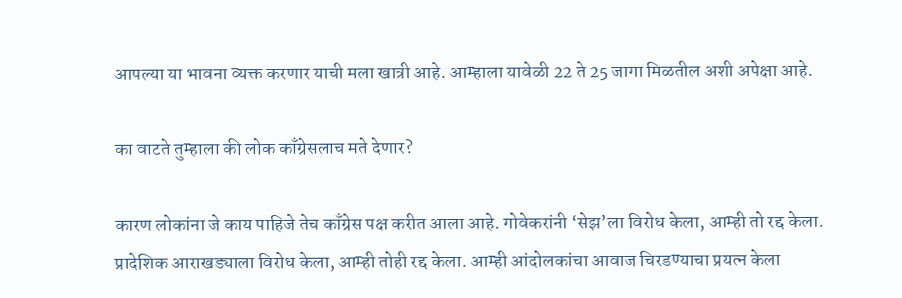आपल्या या भावना व्यक्त करणार याची मला खात्री आहे. आम्हाला यावेळी 22 ते 25 जागा मिळतील अशी अपेक्षा आहे.

का वाटते तुम्हाला की लोक काँग्रेसलाच मते देणार?

कारण लोकांना जे काय पाहिजे तेच काँग्रेस पक्ष करीत आला आहे. गोवेकरांनी ‘सेझ’ला विरोध केला, आम्ही तो रद्द केला. प्रादेशिक आराखड्याला विरोध केला, आम्ही तोही रद्द केला. आम्ही आंदोलकांचा आवाज चिरडण्याचा प्रयत्न केला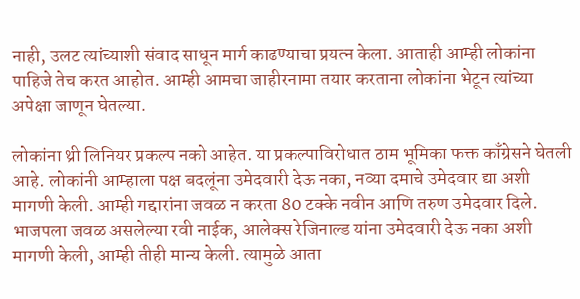नाही, उलट त्यांच्याशी संवाद साधून मार्ग काढण्याचा प्रयत्न केला. आताही आम्ही लोकांना पाहिजे तेच करत आहोत. आम्ही आमचा जाहीरनामा तयार करताना लोकांना भेटून त्यांच्या अपेक्षा जाणून घेतल्या.

लोकांना थ्री लिनियर प्रकल्प नको आहेत. या प्रकल्पाविरोधात ठाम भूमिका फक्त काँग्रेसने घेतली आहे. लोकांनी आम्हाला पक्ष बदलूंना उमेदवारी देऊ नका, नव्या दमाचे उमेदवार द्या अशी मागणी केली. आम्ही गद्दारांना जवळ न करता 80 टक्के नवीन आणि तरुण उमेदवार दिले. भाजपला जवळ असलेल्या रवी नाईक, आलेक्स रेजिनाल्ड यांना उमेदवारी देऊ नका अशी मागणी केली, आम्ही तीही मान्य केली. त्यामुळे आता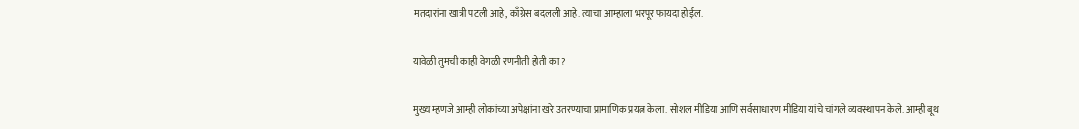मतदारांना खात्री पटली आहे, काँग्रेस बदलली आहे. त्याचा आम्हाला भरपूर फायदा होईल.

यावेळी तुमची काही वेगळी रणनीती होती का?

मुख्य म्हणजे आम्ही लोकांच्या अपेक्षांना खरे उतरण्याचा प्रामाणिक प्रयत्न केला. सोशल मीडिया आणि सर्वसाधारण मीडिया यांचे चांगले व्यवस्थापन केले. आम्ही बूथ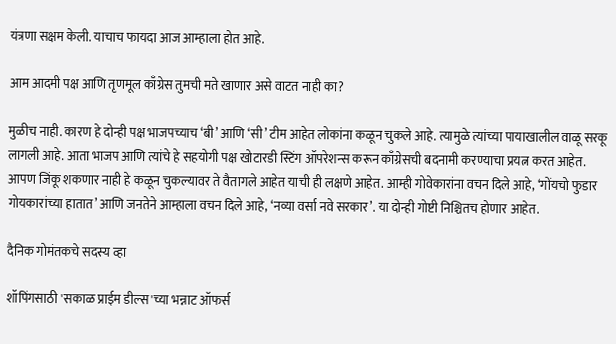यंत्रणा सक्षम केली. याचाच फायदा आज आम्हाला होत आहे.

आम आदमी पक्ष आणि तृणमूल काँग्रेस तुमची मते खाणार असे वाटत नाही का?

मुळीच नाही. कारण हे दोन्ही पक्ष भाजपच्याच ‘बी’ आणि ‘सी’ टीम आहेत लोकांना कळून चुकले आहे. त्यामुळे त्यांच्या पायाखालील वाळू सरकू लागली आहे. आता भाजप आणि त्यांचे हे सहयोगी पक्ष खोटारडी स्टिंग ऑपरेशन्‍स करून काँग्रेसची बदनामी करण्याचा प्रयत्न करत आहेत. आपण जिंकू शकणार नाही हे कळून चुकल्यावर ते वैतागले आहेत याची ही लक्षणे आहेत. आम्ही गोवेकारांना वचन दिले आहे, ‘गोंयचो फुडार गोयकारांच्या हातात’ आणि जनतेने आम्हाला वचन दिले आहे, ‘नव्या वर्सा नवे सरकार’. या दोन्ही गोष्टी निश्चितच होणार आहेत.

दैनिक गोमंतकचे सदस्य व्हा

शॉपिंगसाठी 'सकाळ प्राईम डील्स'च्या भन्नाट ऑफर्स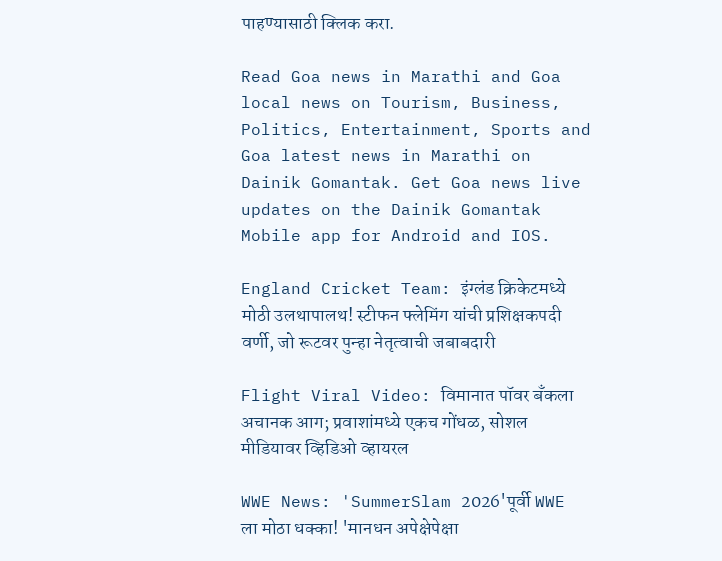पाहण्यासाठी क्लिक करा.

Read Goa news in Marathi and Goa local news on Tourism, Business, Politics, Entertainment, Sports and Goa latest news in Marathi on Dainik Gomantak. Get Goa news live updates on the Dainik Gomantak Mobile app for Android and IOS.

England Cricket Team: इंग्लंड क्रिकेटमध्ये मोठी उलथापालथ! स्टीफन फ्लेमिंग यांची प्रशिक्षकपदी वर्णी, जो रूटवर पुन्हा नेतृत्वाची जबाबदारी

Flight Viral Video: विमानात पॉवर बँकला अचानक आग; प्रवाशांमध्ये एकच गोंधळ, सोशल मीडियावर व्हिडिओ व्हायरल

WWE News: 'SummerSlam 2026'पूर्वी WWE ला मोठा धक्का! 'मानधन अपेक्षेपेक्षा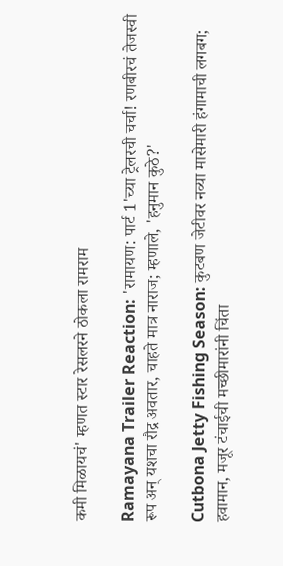कमी मिळायचं' म्हणत स्टार रेसलरने ठोकला रामराम

Ramayana Trailer Reaction: 'रामायण: पार्ट 1'च्या ट्रेलरची चर्चा! रणबीरचं तेजस्वी रूप अन् यशचा रौद्र अवतार, चाहते मात्र नाराज; म्हणाले, 'हनुमान कुठे?'

Cutbona Jetty Fishing Season: कुटबण जेटीवर नव्या मासेमारी हंगामाची लगबग; हवामान, मजूर टंचाईची मच्छीमारांनी चिंता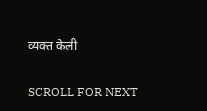व्यक्त केली

SCROLL FOR NEXT